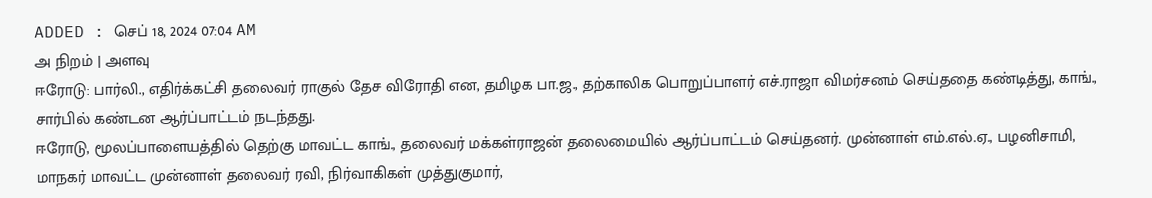ADDED : செப் 18, 2024 07:04 AM
அ நிறம் | அளவு
ஈரோடு: பார்லி., எதிர்க்கட்சி தலைவர் ராகுல் தேச விரோதி என, தமிழக பா.ஜ., தற்காலிக பொறுப்பாளர் எச்.ராஜா விமர்சனம் செய்ததை கண்டித்து, காங்., சார்பில் கண்டன ஆர்ப்பாட்டம் நடந்தது.
ஈரோடு, மூலப்பாளையத்தில் தெற்கு மாவட்ட காங்., தலைவர் மக்கள்ராஜன் தலைமையில் ஆர்ப்பாட்டம் செய்தனர். முன்னாள் எம்.எல்.ஏ., பழனிசாமி, மாநகர் மாவட்ட முன்னாள் தலைவர் ரவி, நிர்வாகிகள் முத்துகுமார்,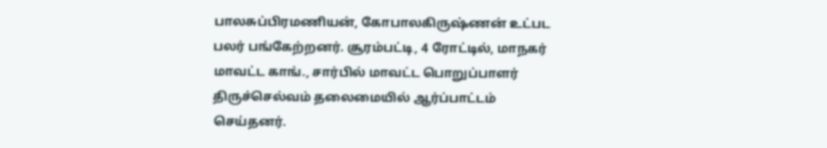பாலசுப்பிரமணியன், கோபாலகிருஷ்ணன் உட்பட பலர் பங்கேற்றனர். சூரம்பட்டி, 4 ரோட்டில், மாநகர் மாவட்ட காங்., சார்பில் மாவட்ட பொறுப்பாளர் திருச்செல்வம் தலைமையில் ஆர்ப்பாட்டம் செய்தனர்.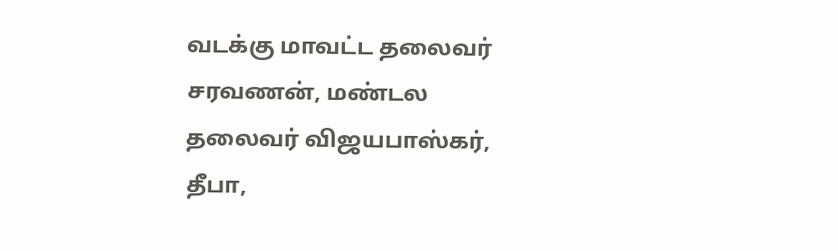வடக்கு மாவட்ட தலைவர் சரவணன், மண்டல தலைவர் விஜயபாஸ்கர், தீபா,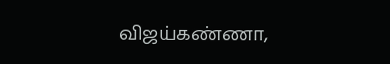விஜய்கண்ணா,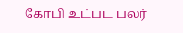கோபி உட்பட பலர்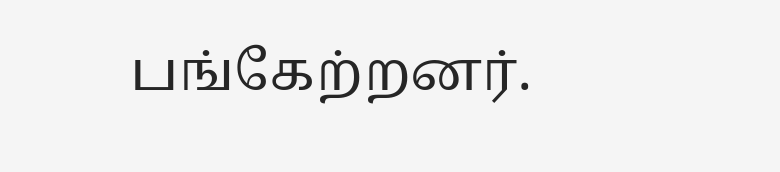பங்கேற்றனர்.